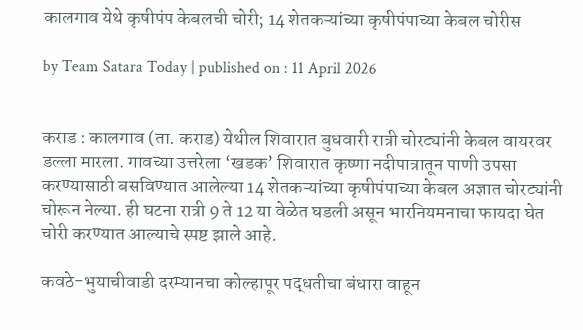कालगाव येथे कृषीपंप केबलची चोरी; 14 शेतकऱ्यांच्या कृषीपंपाच्या केबल चोरीस

by Team Satara Today | published on : 11 April 2026


कराड : कालगाव (ता. कराड) येथील शिवारात बुधवारी रात्री चोरट्यांनी केबल वायरवर डल्ला मारला. गावच्या उत्तरेला ‌‘खडक‌’ शिवारात कृष्णा नदीपात्रातून पाणी उपसा करण्यासाठी बसविण्यात आलेल्या 14 शेतकऱ्यांच्या कृषीपंपाच्या केबल अज्ञात चोरट्यांनी चोरून नेल्या. ही घटना रात्री 9 ते 12 या वेळेत घडली असून भारनियमनाचा फायदा घेत चोरी करण्यात आल्याचे स्पष्ट झाले आहे.

कवठे-भुयाचीवाडी दरम्यानचा कोल्हापूर पद्धतीचा बंधारा वाहून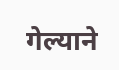गेल्याने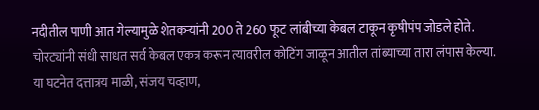नदीतील पाणी आत गेल्यामुळे शेतकऱ्यांनी 200 ते 260 फूट लांबीच्या केबल टाकून कृषीपंप जोडले होते. चोरट्यांनी संधी साधत सर्व केबल एकत्र करून त्यावरील कोटिंग जाळून आतील तांब्याच्या तारा लंपास केल्या. या घटनेत दत्तात्रय माळी, संजय चव्हाण,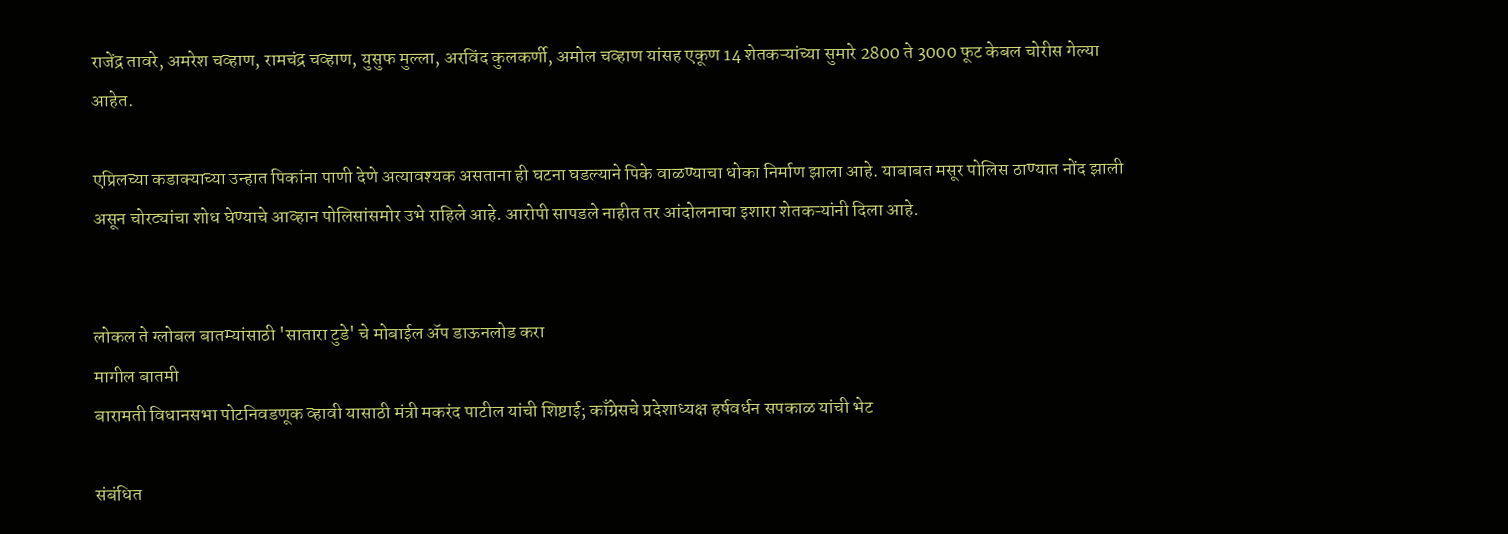राजेंद्र तावरे, अमरेश चव्हाण, रामचंद्र चव्हाण, युसुफ मुल्ला, अरविंद कुलकर्णी, अमोल चव्हाण यांसह एकूण 14 शेतकऱ्यांच्या सुमारे 2800 ते 3000 फूट केबल चोरीस गेल्या आहेत.

एप्रिलच्या कडाक्याच्या उन्हात पिकांना पाणी देणे अत्यावश्यक असताना ही घटना घडल्याने पिके वाळण्याचा धोका निर्माण झाला आहे. याबाबत मसूर पोलिस ठाण्यात नोंद झाली असून चोरट्यांचा शोध घेण्याचे आव्हान पोलिसांसमोर उभे राहिले आहे. आरोपी सापडले नाहीत तर आंदोलनाचा इशारा शेतकऱ्यांनी दिला आहे.


लोकल ते ग्लोबल बातम्यांसाठी 'सातारा टुडे' चे मोबाईल ॲप डाऊनलोड करा
मागील बातमी
बारामती विधानसभा पोटनिवडणूक व्हावी यासाठी मंत्री मकरंद पाटील यांची शिष्टाई; काँग्रेसचे प्रदेशाध्यक्ष हर्षवर्धन सपकाळ यांची भेट

संबंधित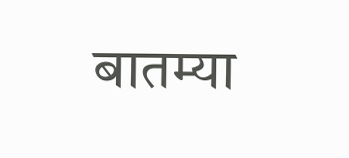बातम्या